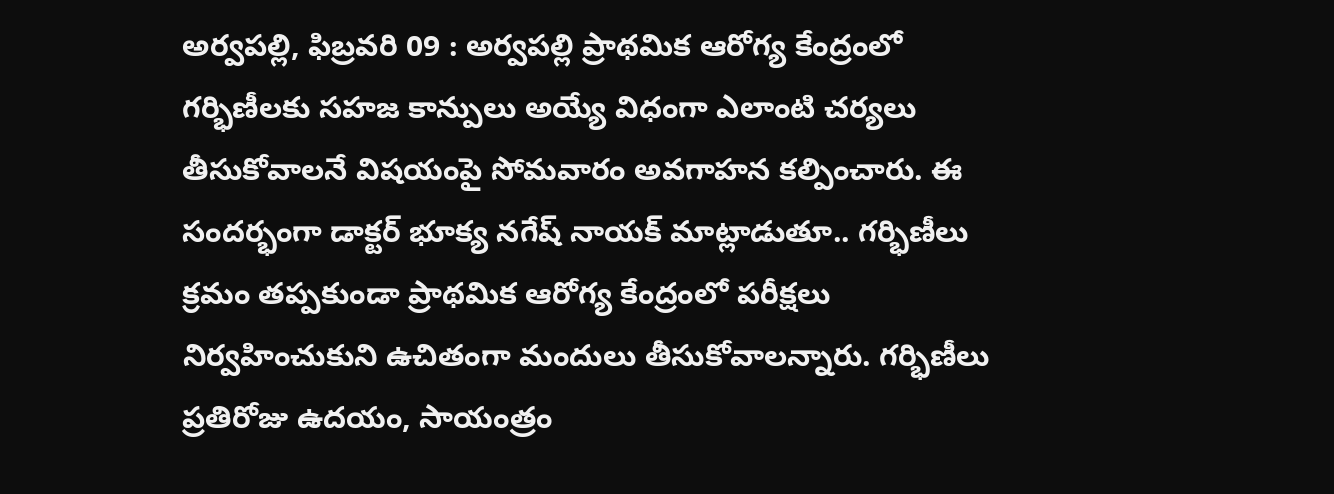అర్వపల్లి, ఫిబ్రవరి 09 : అర్వపల్లి ప్రాథమిక ఆరోగ్య కేంద్రంలో గర్భిణీలకు సహజ కాన్పులు అయ్యే విధంగా ఎలాంటి చర్యలు తీసుకోవాలనే విషయంపై సోమవారం అవగాహన కల్పించారు. ఈ సందర్భంగా డాక్టర్ భూక్య నగేష్ నాయక్ మాట్లాడుతూ.. గర్భిణీలు క్రమం తప్పకుండా ప్రాథమిక ఆరోగ్య కేంద్రంలో పరీక్షలు నిర్వహించుకుని ఉచితంగా మందులు తీసుకోవాలన్నారు. గర్భిణీలు ప్రతిరోజు ఉదయం, సాయంత్రం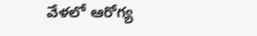వేళలో ఆరోగ్య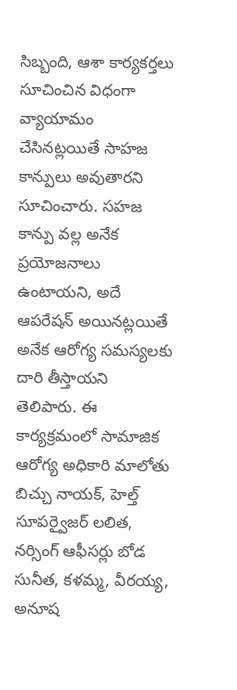సిబ్బంది, ఆశా కార్యకర్తలు సూచించిన విధంగా వ్యాయామం చేసినట్లయితే సాహజ కాన్పులు అవుతారని సూచించారు. సహజ కాన్పు వల్ల అనేక ప్రయోజనాలు ఉంటాయని, అదే ఆపరేషన్ అయినట్లయితే అనేక ఆరోగ్య సమస్యలకు దారి తీస్తాయని తెలిపారు. ఈ కార్యక్రమంలో సామాజిక ఆరోగ్య అధికారి మాలోతు బిచ్చు నాయక్, హెల్త్ సూపర్వైజర్ లలిత, నర్సింగ్ ఆఫీసర్లు బోడ సునీత, కళమ్మ, వీరయ్య, అనూష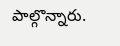పాల్గొన్నారు.